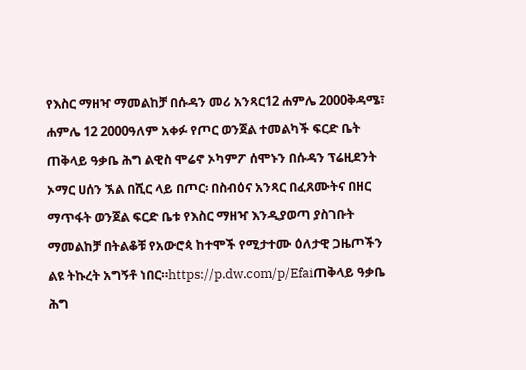የእስር ማዘዣ ማመልከቻ በሱዳን መሪ አንጻር12 ሐምሌ 2000ቅዳሜ፣ ሐምሌ 12 2000ዓለም አቀፉ የጦር ወንጀል ተመልካች ፍርድ ቤት ጠቅላይ ዓቃቤ ሕግ ልዊስ ሞሬኖ ኦካምፖ ሰሞኑን በሱዳን ፕሬዚደንት ኦማር ሀሰን ኧል በሺር ላይ በጦር፡ በስብዕና አንጻር በፈጸሙትና በዘር ማጥፋት ወንጀል ፍርድ ቤቱ የእስር ማዘዣ እንዲያወጣ ያስገቡት ማመልከቻ በትልቆቹ የአውሮጳ ከተሞች የሚታተሙ ዕለታዊ ጋዜጦችን ልዩ ትኩረት አግኝቶ ነበር።https://p.dw.com/p/Efaiጠቅላይ ዓቃቤ ሕግ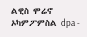ልዊስ ሞሬኖ ኦካምፖምስል dpa -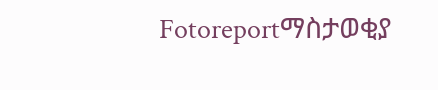Fotoreportማስታወቂያ